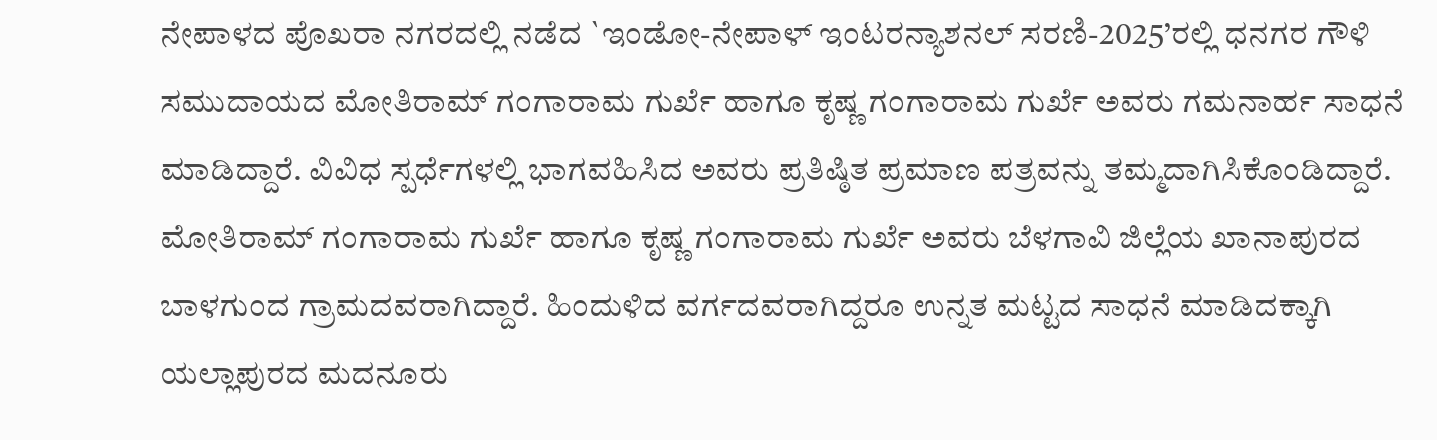ನೇಪಾಳದ ಪೊಖರಾ ನಗರದಲ್ಲಿ ನಡೆದ `ಇಂಡೋ-ನೇಪಾಳ್ ಇಂಟರನ್ಯಾಶನಲ್ ಸರಣಿ-2025’ರಲ್ಲಿ ಧನಗರ ಗೌಳಿ ಸಮುದಾಯದ ಮೋತಿರಾಮ್ ಗಂಗಾರಾಮ ಗುರ್ಖೆ ಹಾಗೂ ಕೃಷ್ಣ ಗಂಗಾರಾಮ ಗುರ್ಖೆ ಅವರು ಗಮನಾರ್ಹ ಸಾಧನೆ ಮಾಡಿದ್ದಾರೆ. ವಿವಿಧ ಸ್ಪರ್ಧೆಗಳಲ್ಲಿ ಭಾಗವಹಿಸಿದ ಅವರು ಪ್ರತಿಷ್ಠಿತ ಪ್ರಮಾಣ ಪತ್ರವನ್ನು ತಮ್ಮದಾಗಿಸಿಕೊಂಡಿದ್ದಾರೆ.
ಮೋತಿರಾಮ್ ಗಂಗಾರಾಮ ಗುರ್ಖೆ ಹಾಗೂ ಕೃಷ್ಣ ಗಂಗಾರಾಮ ಗುರ್ಖೆ ಅವರು ಬೆಳಗಾವಿ ಜಿಲ್ಲೆಯ ಖಾನಾಪುರದ ಬಾಳಗುಂದ ಗ್ರಾಮದವರಾಗಿದ್ದಾರೆ. ಹಿಂದುಳಿದ ವರ್ಗದವರಾಗಿದ್ದರೂ ಉನ್ನತ ಮಟ್ಟದ ಸಾಧನೆ ಮಾಡಿದಕ್ಕಾಗಿ ಯಲ್ಲಾಪುರದ ಮದನೂರು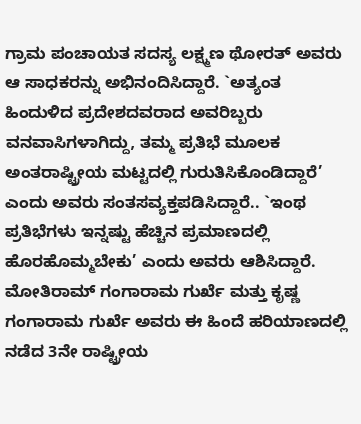ಗ್ರಾಮ ಪಂಚಾಯತ ಸದಸ್ಯ ಲಕ್ಷ್ಮಣ ಥೋರತ್ ಅವರು ಆ ಸಾಧಕರನ್ನು ಅಭಿನಂದಿಸಿದ್ದಾರೆ. `ಅತ್ಯಂತ ಹಿಂದುಳಿದ ಪ್ರದೇಶದವರಾದ ಅವರಿಬ್ಬರು ವನವಾಸಿಗಳಾಗಿದ್ದು, ತಮ್ಮ ಪ್ರತಿಭೆ ಮೂಲಕ ಅಂತರಾಷ್ಟ್ರೀಯ ಮಟ್ಟದಲ್ಲಿ ಗುರುತಿಸಿಕೊಂಡಿದ್ದಾರೆ’ ಎಂದು ಅವರು ಸಂತಸವ್ಯಕ್ತಪಡಿಸಿದ್ದಾರೆ.. `ಇಂಥ ಪ್ರತಿಭೆಗಳು ಇನ್ನಷ್ಟು ಹೆಚ್ಚಿನ ಪ್ರಮಾಣದಲ್ಲಿ ಹೊರಹೊಮ್ಮಬೇಕು’ ಎಂದು ಅವರು ಆಶಿಸಿದ್ದಾರೆ.
ಮೋತಿರಾಮ್ ಗಂಗಾರಾಮ ಗುರ್ಖೆ ಮತ್ತು ಕೃಷ್ಣ ಗಂಗಾರಾಮ ಗುರ್ಖೆ ಅವರು ಈ ಹಿಂದೆ ಹರಿಯಾಣದಲ್ಲಿ ನಡೆದ 3ನೇ ರಾಷ್ಟ್ರೀಯ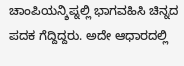ಚಾಂಪಿಯನ್ಶಿಪ್ನಲ್ಲಿ ಭಾಗವಹಿಸಿ ಚಿನ್ನದ ಪದಕ ಗೆದ್ದಿದ್ದರು. ಅದೇ ಆಧಾರದಲ್ಲಿ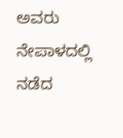ಅವರು ನೇಪಾಳದಲ್ಲಿ ನಡೆದ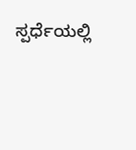ಸ್ಪರ್ಧೆಯಲ್ಲಿ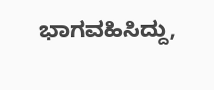ಭಾಗವಹಿಸಿದ್ದು,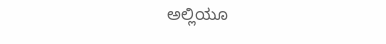ಅಲ್ಲಿಯೂ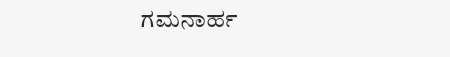ಗಮನಾರ್ಹ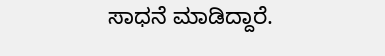ಸಾಧನೆ ಮಾಡಿದ್ದಾರೆ.